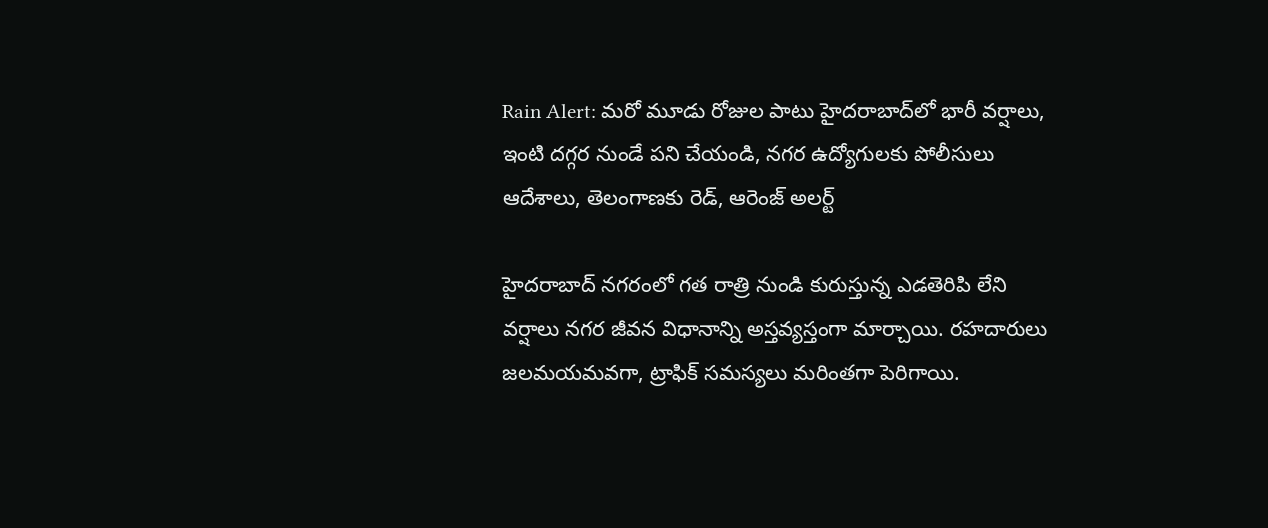Rain Alert: మరో మూడు రోజుల పాటు హైదరాబాద్‌లో భారీ వర్షాలు, ఇంటి దగ్గర నుండే పని చేయండి, నగర ఉద్యోగులకు పోలీసులు ఆదేశాలు, తెలంగాణకు రెడ్, ఆరెంజ్ అలర్ట్‌

హైదరాబాద్ నగరంలో గత రాత్రి నుండి కురుస్తున్న ఎడతెరిపి లేని వర్షాలు నగర జీవన విధానాన్ని అస్తవ్యస్తంగా మార్చాయి. రహదారులు జలమయమవగా, ట్రాఫిక్ సమస్యలు మరింతగా పెరిగాయి.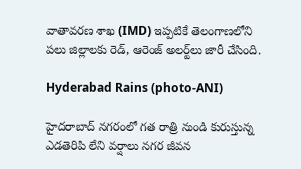వాతావరణ శాఖ (IMD) ఇప్పటికే తెలంగాణలోని పలు జిల్లాలకు రెడ్, ఆరెంజ్ అలర్ట్‌లు జారీ చేసింది.

Hyderabad Rains (photo-ANI)

హైదరాబాద్ నగరంలో గత రాత్రి నుండి కురుస్తున్న ఎడతెరిపి లేని వర్షాలు నగర జీవన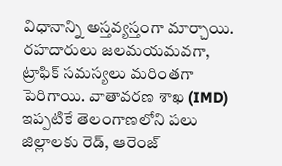విధానాన్ని అస్తవ్యస్తంగా మార్చాయి. రహదారులు జలమయమవగా, ట్రాఫిక్ సమస్యలు మరింతగా పెరిగాయి. వాతావరణ శాఖ (IMD) ఇప్పటికే తెలంగాణలోని పలు జిల్లాలకు రెడ్, ఆరెంజ్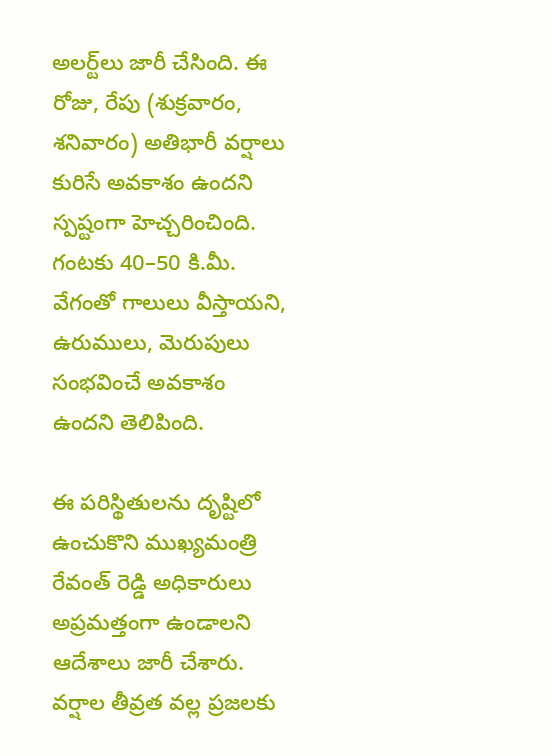అలర్ట్‌లు జారీ చేసింది. ఈ రోజు, రేపు (శుక్రవారం, శనివారం) అతిభారీ వర్షాలు కురిసే అవకాశం ఉందని స్పష్టంగా హెచ్చరించింది. గంటకు 40–50 కి.మీ. వేగంతో గాలులు వీస్తాయని, ఉరుములు, మెరుపులు సంభవించే అవకాశం ఉందని తెలిపింది.

ఈ పరిస్థితులను దృష్టిలో ఉంచుకొని ముఖ్యమంత్రి రేవంత్ రెడ్డి అధికారులు అప్రమత్తంగా ఉండాలని ఆదేశాలు జారీ చేశారు. వర్షాల తీవ్రత వల్ల ప్రజలకు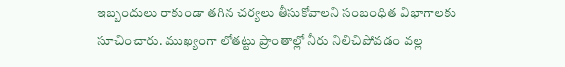ఇబ్బందులు రాకుండా తగిన చర్యలు తీసుకోవాలని సంబంధిత విభాగాలకు సూచించారు. ముఖ్యంగా లోతట్టు ప్రాంతాల్లో నీరు నిలిచిపోవడం వల్ల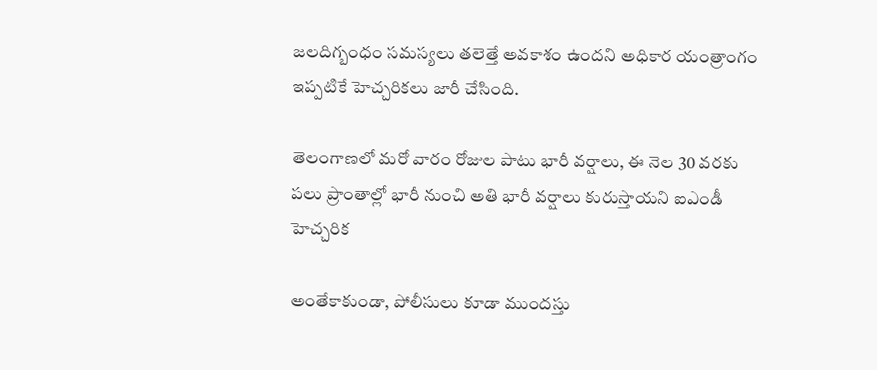జలదిగ్బంధం సమస్యలు తలెత్తే అవకాశం ఉందని అధికార యంత్రాంగం ఇప్పటికే హెచ్చరికలు జారీ చేసింది.

తెలంగాణలో మరో వారం రోజుల పాటు భారీ వర్షాలు, ఈ నెల 30 వరకు పలు ప్రాంతాల్లో భారీ నుంచి అతి భారీ వర్షాలు కురుస్తాయని ఐఎండీ హెచ్చరిక

అంతేకాకుండా, పోలీసులు కూడా ముందస్తు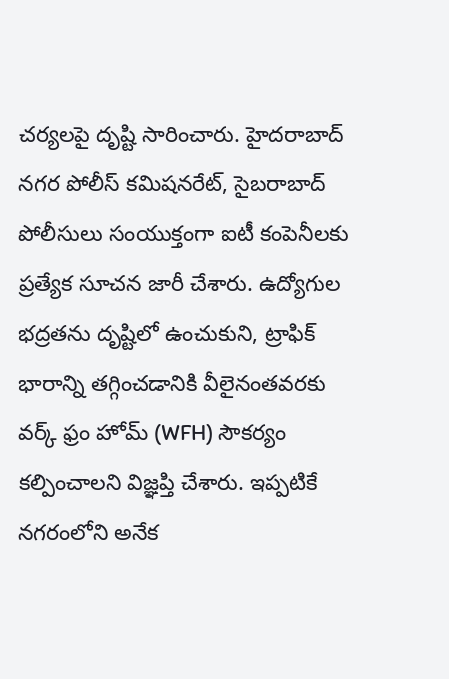చర్యలపై దృష్టి సారించారు. హైదరాబాద్ నగర పోలీస్ కమిషనరేట్, సైబరాబాద్ పోలీసులు సంయుక్తంగా ఐటీ కంపెనీలకు ప్రత్యేక సూచన జారీ చేశారు. ఉద్యోగుల భద్రతను దృష్టిలో ఉంచుకుని, ట్రాఫిక్ భారాన్ని తగ్గించడానికి వీలైనంతవరకు వర్క్ ఫ్రం హోమ్ (WFH) సౌకర్యం కల్పించాలని విజ్ఞప్తి చేశారు. ఇప్పటికే నగరంలోని అనేక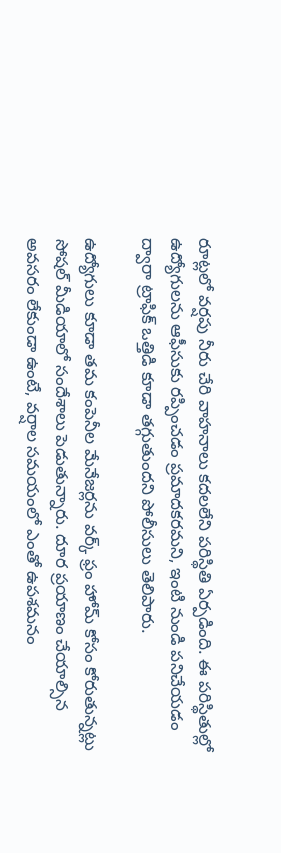రూట్లలో వర్షపు నీరు చేరి వాహనాలు కదలలేని పరిస్థితి ఏర్పడింది. ఈ పరిస్థితుల్లో ఉద్యోగులను ఆఫీసుకు రప్పించడం ప్రమాదకరమని, ఇంటి నుండి పనిచేయడం ద్వారా ట్రాఫిక్ ఒత్తిడి కూడా తగ్గుతుందని పోలీసులు తెలిపారు.

ఉద్యోగులు కూడా తమ కంపెనీల మేనేజర్లను వర్క్ ఫ్రం హోమ్ కోసం కోరుతున్నట్లు సోషల్ మీడియాలో సందేశాలు పెడుతున్నారు. దూర ప్రయాణం చేయాల్సిన అవసరం లేకుండా ఉంటే, వర్షాల సమయంలో ఎంతో ఉపశమనం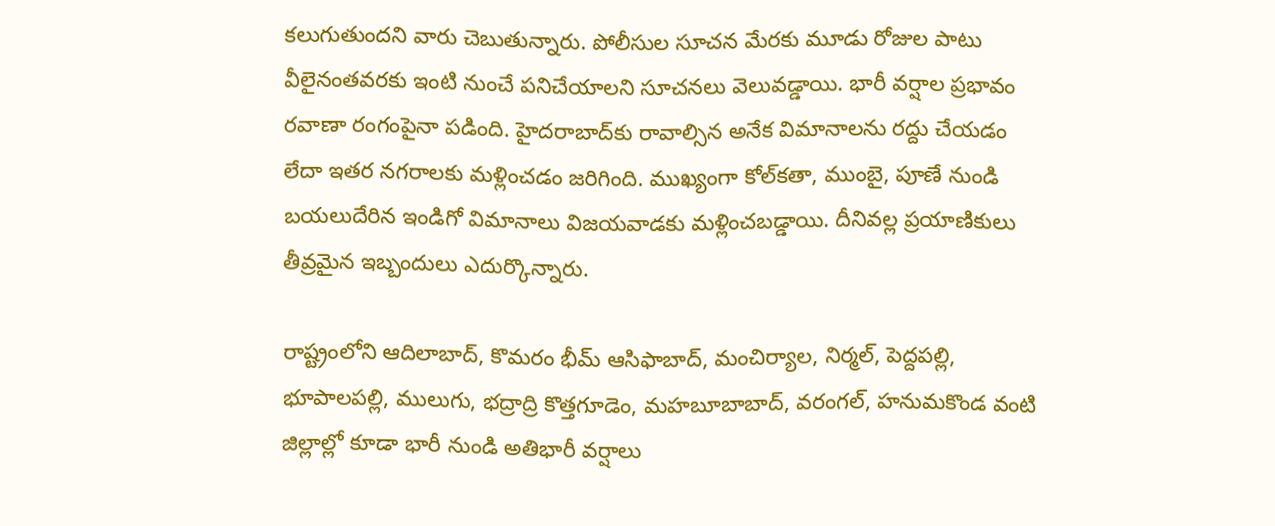కలుగుతుందని వారు చెబుతున్నారు. పోలీసుల సూచన మేరకు మూడు రోజుల పాటు వీలైనంతవరకు ఇంటి నుంచే పనిచేయాలని సూచనలు వెలువడ్డాయి. భారీ వర్షాల ప్రభావం రవాణా రంగంపైనా పడింది. హైదరాబాద్‌కు రావాల్సిన అనేక విమానాలను రద్దు చేయడం లేదా ఇతర నగరాలకు మళ్లించడం జరిగింది. ముఖ్యంగా కోల్‌కతా, ముంబై, పూణే నుండి బయలుదేరిన ఇండిగో విమానాలు విజయవాడకు మళ్లించబడ్డాయి. దీనివల్ల ప్రయాణికులు తీవ్రమైన ఇబ్బందులు ఎదుర్కొన్నారు.

రాష్ట్రంలోని ఆదిలాబాద్, కొమరం భీమ్ ఆసిఫాబాద్, మంచిర్యాల, నిర్మల్, పెద్దపల్లి, భూపాలపల్లి, ములుగు, భద్రాద్రి కొత్తగూడెం, మహబూబాబాద్, వరంగల్, హనుమకొండ వంటి జిల్లాల్లో కూడా భారీ నుండి అతిభారీ వర్షాలు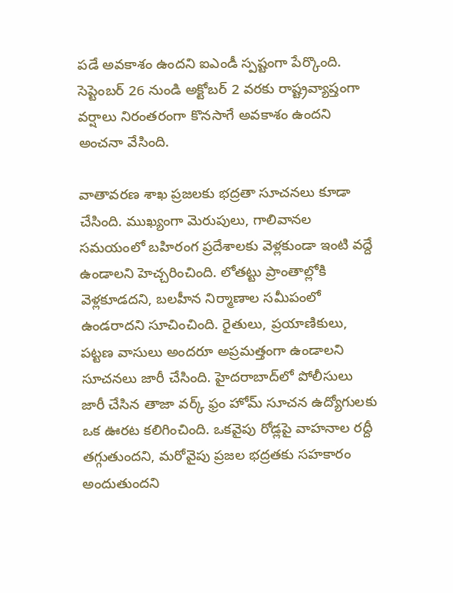పడే అవకాశం ఉందని ఐఎండీ స్పష్టంగా పేర్కొంది. సెప్టెంబర్ 26 నుండి అక్టోబర్ 2 వరకు రాష్ట్రవ్యాప్తంగా వర్షాలు నిరంతరంగా కొనసాగే అవకాశం ఉందని అంచనా వేసింది.

వాతావరణ శాఖ ప్రజలకు భద్రతా సూచనలు కూడా చేసింది. ముఖ్యంగా మెరుపులు, గాలివానల సమయంలో బహిరంగ ప్రదేశాలకు వెళ్లకుండా ఇంటి వద్దే ఉండాలని హెచ్చరించింది. లోతట్టు ప్రాంతాల్లోకి వెళ్లకూడదని, బలహీన నిర్మాణాల సమీపంలో ఉండరాదని సూచించింది. రైతులు, ప్రయాణికులు, పట్టణ వాసులు అందరూ అప్రమత్తంగా ఉండాలని సూచనలు జారీ చేసింది. హైదరాబాద్‌లో పోలీసులు జారీ చేసిన తాజా వర్క్ ఫ్రం హోమ్ సూచన ఉద్యోగులకు ఒక ఊరట కలిగించింది. ఒకవైపు రోడ్లపై వాహనాల రద్దీ తగ్గుతుందని, మరోవైపు ప్రజల భద్రతకు సహకారం అందుతుందని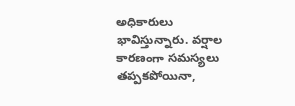అధికారులు భావిస్తున్నారు. వర్షాల కారణంగా సమస్యలు తప్పకపోయినా,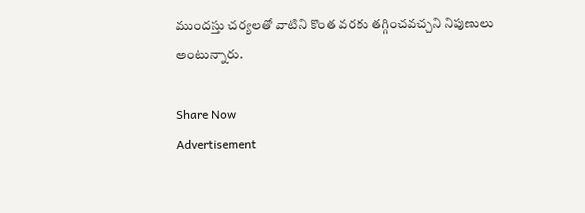ముందస్తు చర్యలతో వాటిని కొంత వరకు తగ్గించవచ్చని నిపుణులు అంటున్నారు.

Share Now
Advertisement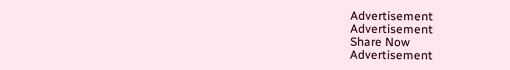Advertisement
Advertisement
Share Now
Advertisement